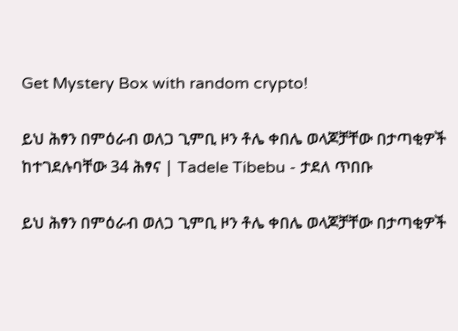Get Mystery Box with random crypto!

ይህ ሕፃን በምዕራብ ወለጋ ጊምቢ ዞን ቶሌ ቀበሌ ወላጆቻቸው በታጣቂዎች ከተገደሉባቸው 34 ሕፃና | Tadele Tibebu - ታደለ ጥበቡ

ይህ ሕፃን በምዕራብ ወለጋ ጊምቢ ዞን ቶሌ ቀበሌ ወላጆቻቸው በታጣቂዎች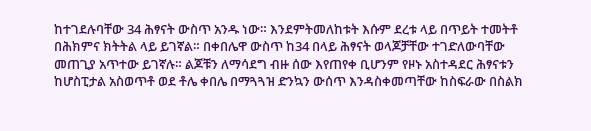ከተገደሉባቸው 34 ሕፃናት ውስጥ አንዱ ነው። እንደምትመለከቱት እሱም ደረቱ ላይ በጥይት ተመትቶ በሕክምና ክትትል ላይ ይገኛል። በቀበሌዋ ውስጥ ከ34 በላይ ሕፃናት ወላጆቻቸው ተገድለውባቸው መጠጊያ አጥተው ይገኛሉ። ልጆቹን ለማሳደግ ብዙ ሰው እየጠየቀ ቢሆንም የዞኑ አስተዳደር ሕፃናቱን ከሆስፒታል አስወጥቶ ወደ ቶሌ ቀበሌ በማጓጓዝ ድንኳን ውሰጥ እንዳስቀመጣቸው ከስፍራው በስልክ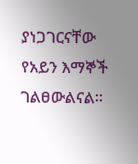ያነጋገርናቸው የአይን እማኞች ገልፀውልናል።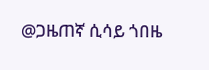@ጋዜጠኛ ሲሳይ ጎበዜ